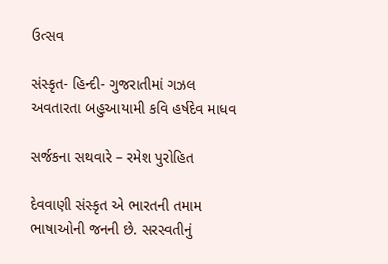ઉત્સવ

સંસ્કૃત- હિન્દી- ગુજરાતીમાં ગઝલ અવતારતા બહુઆયામી કવિ હર્ષદેવ માધવ

સર્જકના સથવારે – રમેશ પુરોહિત

દેવવાણી સંસ્કૃત એ ભારતની તમામ ભાષાઓની જનની છે. સરસ્વતીનું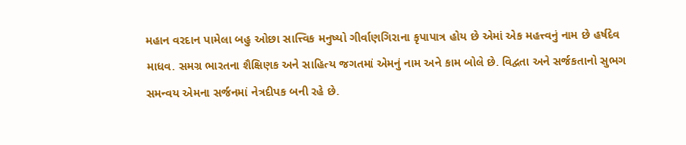મહાન વરદાન પામેલા બહુ ઓછા સાત્ત્વિક મનુષ્યો ગીર્વાણગિરાના કૃપાપાત્ર હોય છે એમાં એક મહત્ત્વનું નામ છે હર્ષદેવ માધવ. સમગ્ર ભારતના શૈક્ષિણક અને સાહિત્ય જગતમાં એમનું નામ અને કામ બોલે છે. વિદ્વતા અને સર્જકતાનો સુભગ સમન્વય એમના સર્જનમાં નેત્રદીપક બની રહે છે.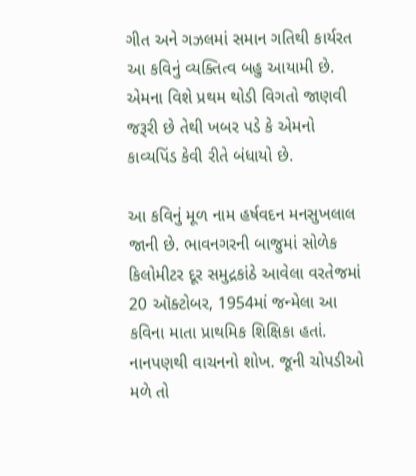ગીત અને ગઝલમાં સમાન ગતિથી કાર્યરત આ કવિનું વ્યક્તિત્વ બહુ આયામી છે. એમના વિશે પ્રથમ થોડી વિગતો જાણવી જરૂરી છે તેથી ખબર પડે કે એમનો કાવ્યપિંડ કેવી રીતે બંધાયો છે.

આ કવિનું મૂળ નામ હર્ષવદન મનસુખલાલ જાની છે. ભાવનગરની બાજુમાં સોળેક કિલોમીટર દૂર સમુદ્રકાંઠે આવેલા વરતેજમાં 20 ઑક્ટોબર, 1954માં જન્મેલા આ કવિના માતા પ્રાથમિક શિક્ષિકા હતાં. નાનપણથી વાચનનો શોખ. જૂની ચોપડીઓ મળે તો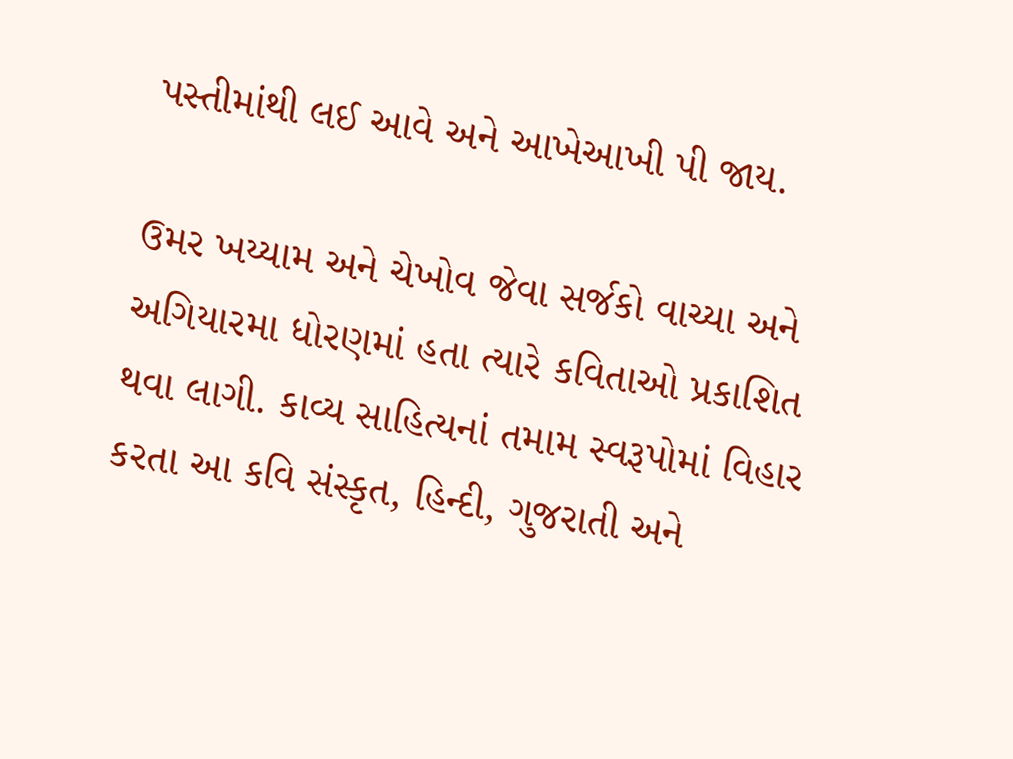પસ્તીમાંથી લઈ આવે અને આખેઆખી પી જાય.

ઉમર ખય્યામ અને ચેખોવ જેવા સર્જકો વાચ્યા અને અગિયારમા ધોરણમાં હતા ત્યારે કવિતાઓ પ્રકાશિત થવા લાગી. કાવ્ય સાહિત્યનાં તમામ સ્વરૂપોમાં વિહાર કરતા આ કવિ સંસ્કૃત, હિન્દી, ગુજરાતી અને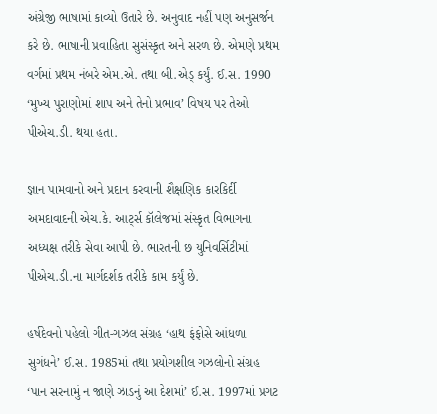અંગ્રેજી ભાષામાં કાવ્યો ઉતારે છે. અનુવાદ નહીં પણ અનુસર્જન કરે છે. ભાષાની પ્રવાહિતા સુસંસ્કૃત અને સરળ છે. એમણે પ્રથમ વર્ગમાં પ્રથમ નંબરે એમ.એ. તથા બી.એડ્ કર્યું. ઈ.સ. 1990 ‘મુખ્ય પુરાણોમાં શાપ અને તેનો પ્રભાવ’ વિષય પર તેઓ પીએચ.ડી. થયા હતા.

જ્ઞાન પામવાનો અને પ્રદાન કરવાની શૈક્ષણિક કારકિર્દી અમદાવાદની એચ.કે. આર્ટ્સ કૉલેજમાં સંસ્કૃત વિભાગના અધ્યક્ષ તરીકે સેવા આપી છે. ભારતની છ યુનિવર્સિટીમાં પીએચ.ડી.ના માર્ગદર્શક તરીકે કામ કર્યું છે.

હર્ષદેવનો પહેલો ગીત-ગઝલ સંગ્રહ ‘હાથ ફંફોસે આંધળા સુગંધને’ ઈ.સ. 1985માં તથા પ્રયોગશીલ ગઝલોનો સંગ્રહ ‘પાન સરનામું ન જાણે ઝાડનું આ દેશમાં’ ઈ.સ. 1997માં પ્રગટ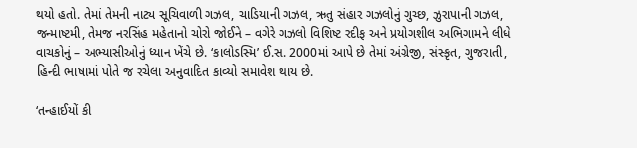થયો હતો. તેમાં તેમની નાટ્ય સૂચિવાળી ગઝલ, ચાડિયાની ગઝલ, ઋતુ સંહાર ગઝલોનું ગુચ્છ, ઝુરાપાની ગઝલ, જન્માષ્ટમી, તેમજ નરસિંહ મહેતાનો ચોરો જોઈને – વગેરે ગઝલો વિશિષ્ટ રદીફ અને પ્રયોગશીલ અભિગામને લીધે વાચકોનું – અભ્યાસીઓનું ધ્યાન ખેંચે છે. ‘કાલોડસ્મિ’ ઈ.સ. 2000માં આપે છે તેમાં અંગ્રેજી, સંસ્કૃત, ગુજરાતી, હિન્દી ભાષામાં પોતે જ રચેલા અનુવાદિત કાવ્યો સમાવેશ થાય છે.

‘તન્હાઈયોં કી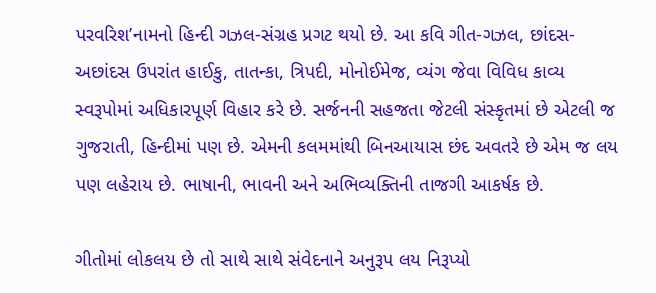પરવરિશ’નામનો હિન્દી ગઝલ-સંગ્રહ પ્રગટ થયો છે. આ કવિ ગીત-ગઝલ, છાંદસ-અછાંદસ ઉપરાંત હાઈકુ, તાતન્કા, ત્રિપદી, મોનોઈમેજ, વ્યંગ જેવા વિવિધ કાવ્ય સ્વરૂપોમાં અધિકારપૂર્ણ વિહાર કરે છે. સર્જનની સહજતા જેટલી સંસ્કૃતમાં છે એટલી જ ગુજરાતી, હિન્દીમાં પણ છે. એમની કલમમાંથી બિનઆયાસ છંદ અવતરે છે એમ જ લય પણ લહેરાય છે. ભાષાની, ભાવની અને અભિવ્યક્તિની તાજગી આકર્ષક છે.

ગીતોમાં લોકલય છે તો સાથે સાથે સંવેદનાને અનુરૂપ લય નિરૂપ્યો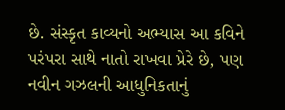છે. સંસ્કૃત કાવ્યનો અભ્યાસ આ કવિને પરંપરા સાથે નાતો રાખવા પ્રેરે છે, પણ નવીન ગઝલની આધુનિકતાનું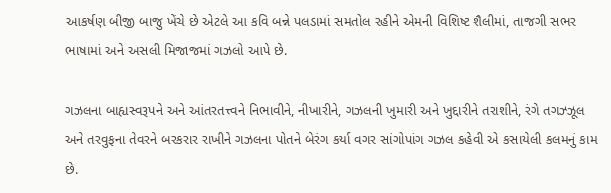આકર્ષણ બીજી બાજુ ખેંચે છે એટલે આ કવિ બન્ને પલડામાં સમતોલ રહીને એમની વિશિષ્ટ શૈલીમાં, તાજગી સભર ભાષામાં અને અસલી મિજાજમાં ગઝલો આપે છે.

ગઝલના બાહ્યસ્વરૂપને અને આંતરતત્ત્વને નિભાવીને, નીખારીને, ગઝલની ખુમારી અને ખુદ્દારીને તરાશીને, રંગે તગઝ્ઝૂલ અને તરવુફના તેવરને બરકરાર રાખીને ગઝલના પોતને બેરંગ કર્યા વગર સાંગોપાંગ ગઝલ કહેવી એ કસાયેલી કલમનું કામ છે.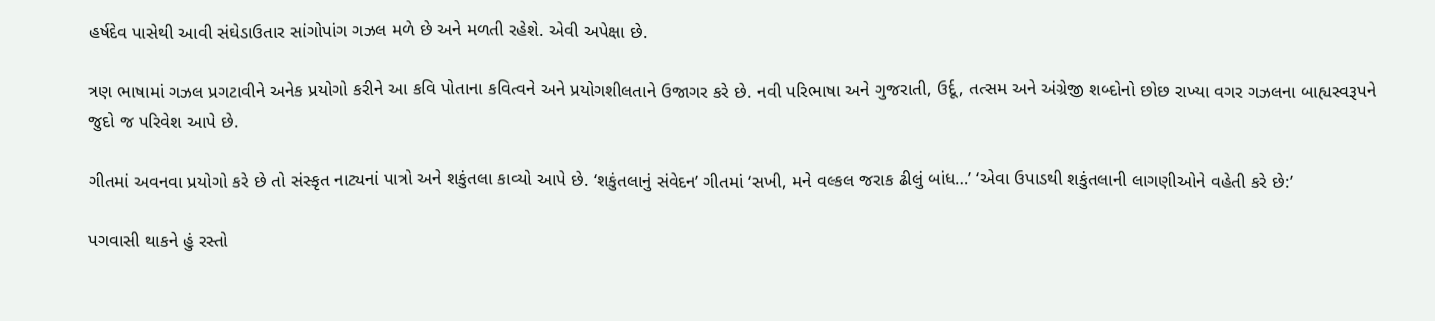હર્ષદેવ પાસેથી આવી સંઘેડાઉતાર સાંગોપાંગ ગઝલ મળે છે અને મળતી રહેશે. એવી અપેક્ષા છે.

ત્રણ ભાષામાં ગઝલ પ્રગટાવીને અનેક પ્રયોગો કરીને આ કવિ પોતાના કવિત્વને અને પ્રયોગશીલતાને ઉજાગર કરે છે. નવી પરિભાષા અને ગુજરાતી, ઉર્દૂ, તત્સમ અને અંગ્રેજી શબ્દોનો છોછ રાખ્યા વગર ગઝલના બાહ્યસ્વરૂપને જુદો જ પરિવેશ આપે છે.

ગીતમાં અવનવા પ્રયોગો કરે છે તો સંસ્કૃત નાટ્યનાં પાત્રો અને શકુંતલા કાવ્યો આપે છે. ‘શકુંતલાનું સંવેદન’ ગીતમાં ‘સખી, મને વલ્કલ જરાક ઢીલું બાંધ…’ ‘એવા ઉપાડથી શકુંતલાની લાગણીઓને વહેતી કરે છે:’

પગવાસી થાકને હું રસ્તો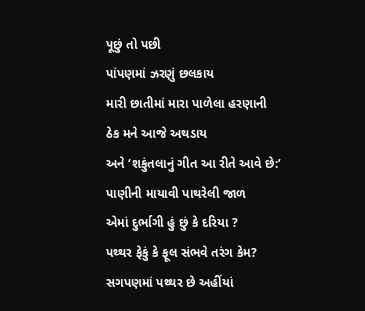પૂછું તો પછી
પાંપણમાં ઝરણું છલકાય
મારી છાતીમાં મારા પાળેલા હરણાની
ઠેક મને આજે અથડાય
અને ‘શકુંતલાનું ગીત આ રીતે આવે છે:’
પાણીની માયાવી પાથરેલી જાળ
એમાં દુર્ભાગી હું છું કે દરિયા ?
પથ્થર ફેકું કે ફૂલ સંભવે તરંગ કેમ?
સગપણમાં પથ્થર છે અહીંયાં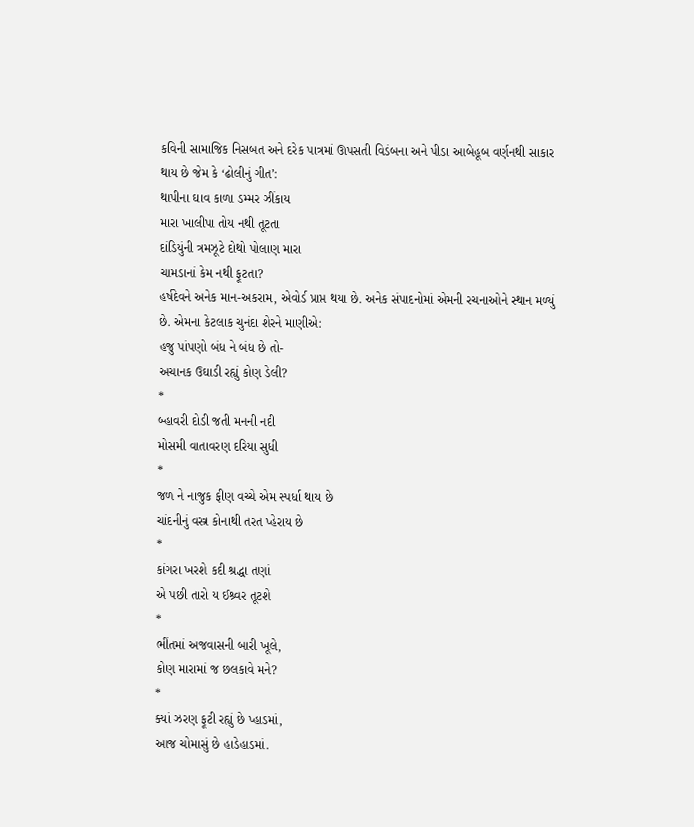કવિની સામાજિક નિસબત અને દરેક પાત્રમાં ઊપસતી વિડંબના અને પીડા આબેહૂબ વર્ણનથી સાકાર થાય છે જેમ કે ‘ઢોલીનું ગીત’:
થાપીના ઘાવ કાળા ડમ્મર ઝીંકાય
મારા ખાલીપા તોય નથી તૂટતા
દાંડિયુંની ત્રમઝૂટે દોથો પોલાણ મારા
ચામડાનાં કેમ નથી ફૂટતા?
હર્ષદેવને અનેક માન-અકરામ, એવોર્ડ પ્રાપ્ત થયા છે. અનેક સંપાદનોમાં એમની રચનાઓને સ્થાન મળ્યું છે. એમના કેટલાક ચુનંદા શેરને માણીએ:
હજુ પાંપણો બંધ ને બંધ છે તો-
અચાનક ઉઘાડી રહ્યું કોણ ડેલી?
*
બ્હાવરી દોડી જતી મનની નદી
મોસમી વાતાવરણ દરિયા સુધી
*
જળ ને નાજુક ફીણ વચ્ચે એમ સ્પર્ધા થાય છે
ચાંદનીનું વસ્ત્ર કોનાથી તરત પ્હેરાય છે
*
કાંગરા ખરશે કદી શ્રદ્ધા તણાં
એ પછી તારો ય ઈશ્ર્વર તૂટશે
*
ભીંતમાં અજવાસની બારી ખૂલે,
કોણ મારામાં જ છલકાવે મને?
*
ક્યાં ઝરણ ફૂટી રહ્યું છે પ્હાડમાં,
આજ ચોમાસું છે હાડેહાડમાં.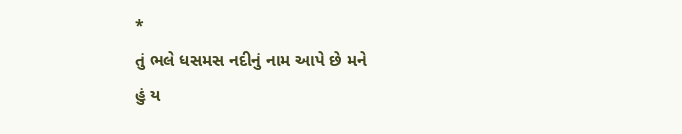*
તું ભલે ધસમસ નદીનું નામ આપે છે મને
હું ય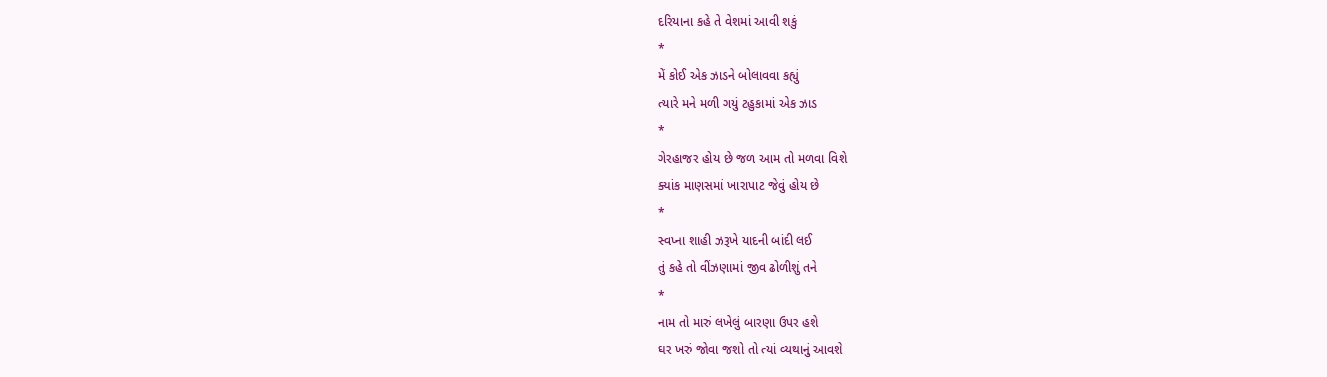દરિયાના કહે તે વેશમાં આવી શકું
*
મેં કોઈ એક ઝાડને બોલાવવા કહ્યું
ત્યારે મને મળી ગયું ટહુકામાં એક ઝાડ
*
ગેરહાજર હોય છે જળ આમ તો મળવા વિશે
ક્યાંક માણસમાં ખારાપાટ જેવું હોય છે
*
સ્વપ્ના શાહી ઝરૂખે યાદની બાંદી લઈ
તું કહે તો વીંઝણામાં જીવ ઢોળીશું તને
*
નામ તો મારું લખેલું બારણા ઉપર હશે
ઘર ખરું જોવા જશો તો ત્યાં વ્યથાનું આવશે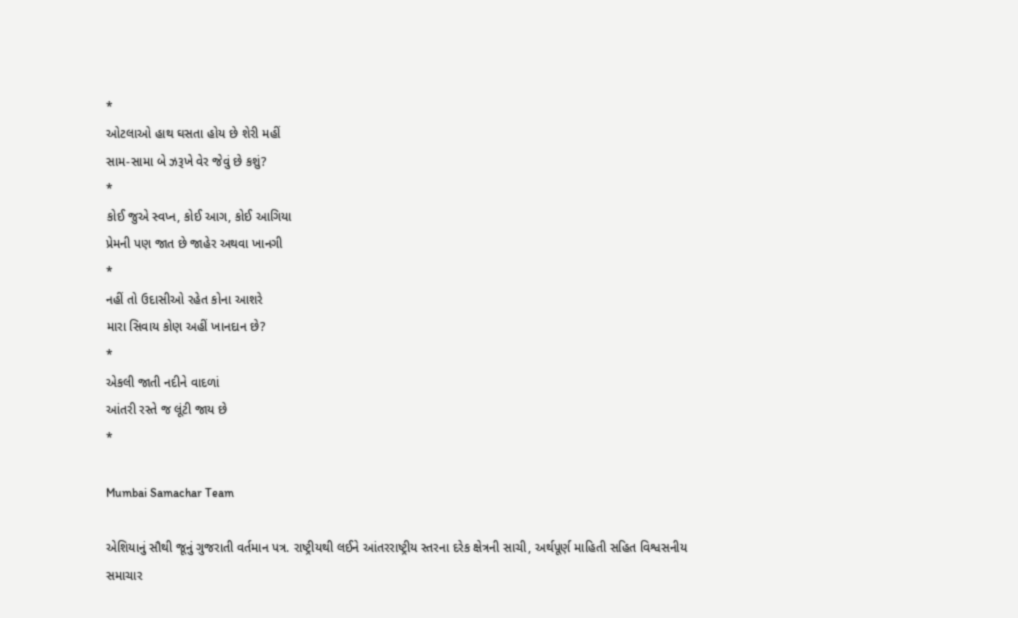*
ઓટલાઓ હાથ ઘસતા હોય છે શેરી મહીં
સામ-સામા બે ઝરૂખે વેર જેવું છે કશું?
*
કોઈ જુએ સ્વપ્ન, કોઈ આગ, કોઈ આગિયા
પ્રેમની પણ જાત છે જાહેર અથવા ખાનગી
*
નહીં તો ઉદાસીઓ રહેત કોના આશરે
મારા સિવાય કોણ અહીં ખાનદાન છે?
*
એકલી જાતી નદીને વાદળાં
આંતરી રસ્તે જ લૂંટી જાય છે
*

Mumbai Samachar Team

એશિયાનું સૌથી જૂનું ગુજરાતી વર્તમાન પત્ર. રાષ્ટ્રીયથી લઈને આંતરરાષ્ટ્રીય સ્તરના દરેક ક્ષેત્રની સાચી, અર્થપૂર્ણ માહિતી સહિત વિશ્વસનીય સમાચાર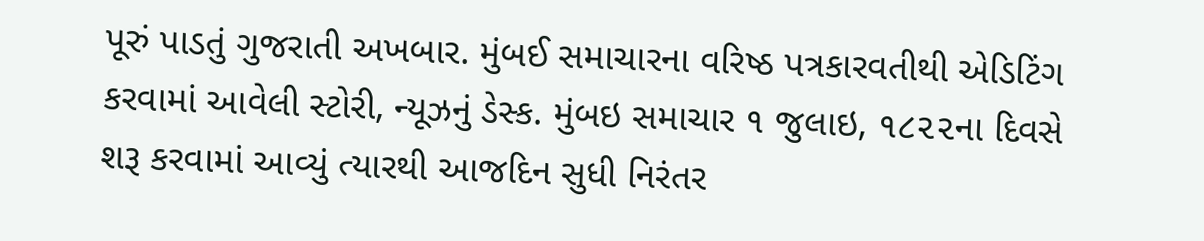પૂરું પાડતું ગુજરાતી અખબાર. મુંબઈ સમાચારના વરિષ્ઠ પત્રકારવતીથી એડિટિંગ કરવામાં આવેલી સ્ટોરી, ન્યૂઝનું ડેસ્ક. મુંબઇ સમાચાર ૧ જુલાઇ, ૧૮૨૨ના દિવસે શરૂ કરવામાં આવ્યું ત્યારથી આજદિન સુધી નિરંતર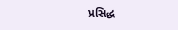પ્રસિદ્ધ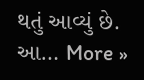થતું આવ્યું છે. આ… More »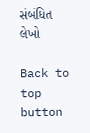સંબંધિત લેખો

Back to top button